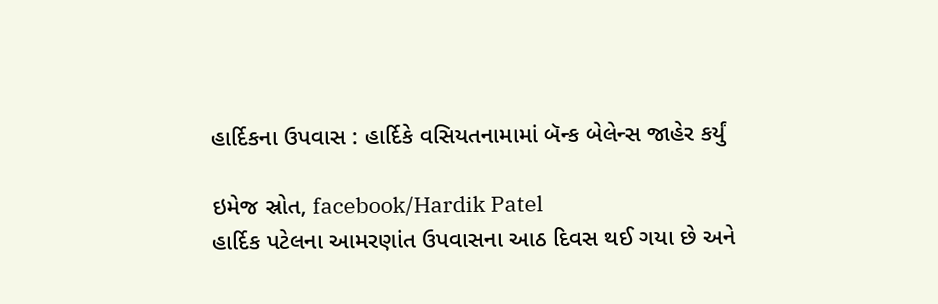હાર્દિકના ઉપવાસ : હાર્દિકે વસિયતનામામાં બૅન્ક બેલેન્સ જાહેર કર્યું

ઇમેજ સ્રોત, facebook/Hardik Patel
હાર્દિક પટેલના આમરણાંત ઉપવાસના આઠ દિવસ થઈ ગયા છે અને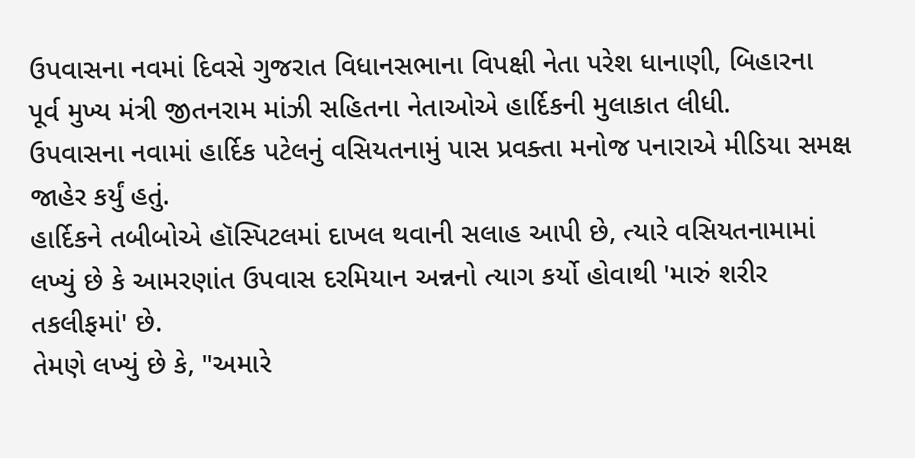ઉપવાસના નવમાં દિવસે ગુજરાત વિધાનસભાના વિપક્ષી નેતા પરેશ ધાનાણી, બિહારના પૂર્વ મુખ્ય મંત્રી જીતનરામ માંઝી સહિતના નેતાઓએ હાર્દિકની મુલાકાત લીધી.
ઉપવાસના નવામાં હાર્દિક પટેલનું વસિયતનામું પાસ પ્રવક્તા મનોજ પનારાએ મીડિયા સમક્ષ જાહેર કર્યું હતું.
હાર્દિકને તબીબોએ હૉસ્પિટલમાં દાખલ થવાની સલાહ આપી છે, ત્યારે વસિયતનામામાં લખ્યું છે કે આમરણાંત ઉપવાસ દરમિયાન અન્નનો ત્યાગ કર્યો હોવાથી 'મારું શરીર તકલીફમાં' છે.
તેમણે લખ્યું છે કે, "અમારે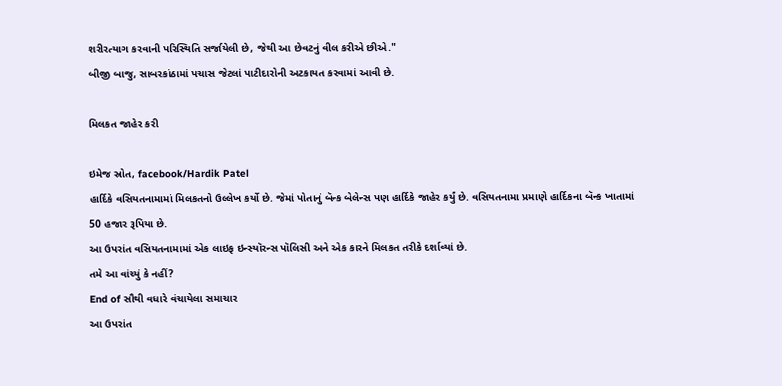શરીરત્યાગ કરવાની પરિસ્થિતિ સર્જાયેલી છે, જેથી આ છેવટનું વીલ કરીએ છીએ."
બીજી બાજુ, સાબરકાંઠામાં પચાસ જેટલાં પાટીદારોની અટકાયત કરવામાં આવી છે.

મિલકત જાહેર કરી

ઇમેજ સ્રોત, facebook/Hardik Patel
હાર્દિકે વસિયતનામામાં મિલકતનો ઉલ્લેખ કર્યો છે. જેમાં પોતાનું બૅન્ક બેલેન્સ પણ હાર્દિકે જાહેર કર્યું છે. વસિયતનામા પ્રમાણે હાર્દિકના બૅન્ક ખાતામાં 50 હજાર રૂપિયા છે.
આ ઉપરાંત વસિયતનામામાં એક લાઇફ ઇન્સ્યૉરન્સ પૉલિસી અને એક કારને મિલકત તરીકે દર્શાવ્યાં છે.
તમે આ વાંચ્યું કે નહીં?
End of સૌથી વધારે વંચાયેલા સમાચાર
આ ઉપરાંત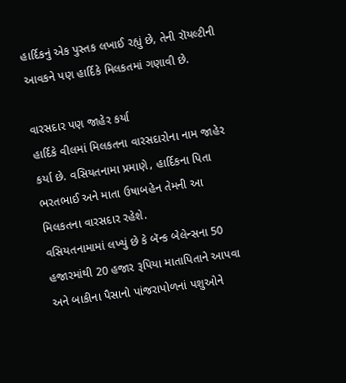હાર્દિકનું એક પુસ્તક લખાઈ રહ્યું છે, તેની રૉયલ્ટીની આવકને પણ હાર્દિકે મિલકતમાં ગણાવી છે.

વારસદાર પણ જાહેર કર્યા
હાર્દિકે વીલમાં મિલકતના વારસદારોના નામ જાહેર કર્યા છે. વસિયતનામા પ્રમાણે, હાર્દિકના પિતા ભરતભાઈ અને માતા ઉષાબહેન તેમની આ મિલકતના વારસદાર રહેશે.
વસિયતનામામાં લખ્યું છે કે બૅન્ક બેલેન્સના 50 હજારમાંથી 20 હજાર રૂપિયા માતાપિતાને આપવા અને બાકીના પૈસાનો પાંજરાપોળનાં પશુઓને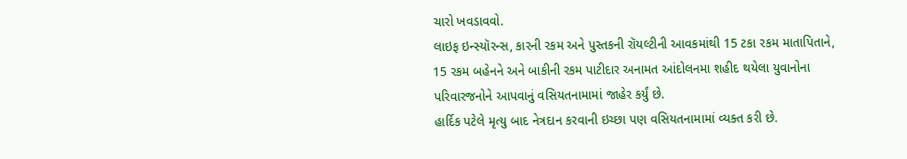ચારો ખવડાવવો.
લાઇફ ઇન્સ્યૉરન્સ, કારની રકમ અને પુસ્તકની રૉયલ્ટીની આવકમાંથી 15 ટકા રકમ માતાપિતાને, 15 રકમ બહેનને અને બાકીની રકમ પાટીદાર અનામત આંદોલનમા શહીદ થયેલા યુવાનોના પરિવારજનોને આપવાનું વસિયતનામામાં જાહેર કર્યું છે.
હાર્દિક પટેલે મૃત્યુ બાદ નેત્રદાન કરવાની ઇચ્છા પણ વસિયતનામામાં વ્યક્ત કરી છે.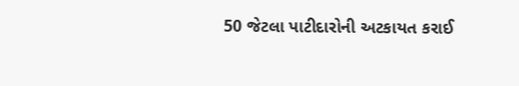50 જેટલા પાટીદારોની અટકાયત કરાઈ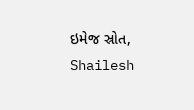ઇમેજ સ્રોત, Shailesh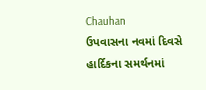Chauhan
ઉપવાસના નવમાં દિવસે હાર્દિકના સમર્થનમાં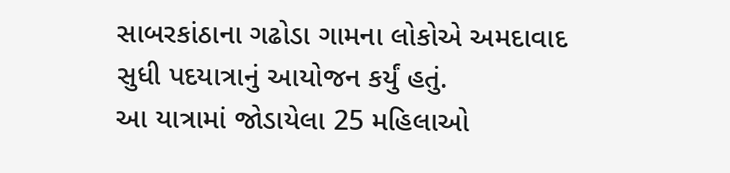સાબરકાંઠાના ગઢોડા ગામના લોકોએ અમદાવાદ સુધી પદયાત્રાનું આયોજન કર્યું હતું.
આ યાત્રામાં જોડાયેલા 25 મહિલાઓ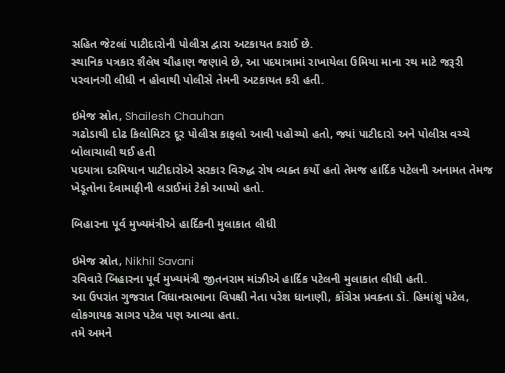સહિત જેટલાં પાટીદારોની પોલીસ દ્વારા અટકાયત કરાઈ છે.
સ્થાનિક પત્રકાર શૈલેષ ચૌહાણ જણાવે છે, આ પદયાત્રામાં રાખાયેલા ઉમિયા માના રથ માટે જરૂરી પરવાનગી લીધી ન હોવાથી પોલીસે તેમની અટકાયત કરી હતી.

ઇમેજ સ્રોત, Shailesh Chauhan
ગઢોડાથી દોઢ કિલોમિટર દૂર પોલીસ કાફલો આવી પહોચ્યો હતો, જ્યાં પાટીદારો અને પોલીસ વચ્ચે બોલાચાલી થઈ હતી
પદયાત્રા દરમિયાન પાટીદારોએ સરકાર વિરુદ્ધ રોષ વ્યક્ત કર્યો હતો તેમજ હાર્દિક પટેલની અનામત તેમજ ખેડૂતોના દેવામાફીની લડાઈમાં ટેકો આપ્યો હતો.

બિહારના પૂર્વ મુખ્યમંત્રીએ હાર્દિકની મુલાકાત લીધી

ઇમેજ સ્રોત, Nikhil Savani
રવિવારે બિહારના પૂર્વ મુખ્યમંત્રી જીતનરામ માંઝીએ હાર્દિક પટેલની મુલાકાત લીધી હતી.
આ ઉપરાંત ગુજરાત વિધાનસભાના વિપક્ષી નેતા પરેશ ધાનાણી, કોંગ્રેસ પ્રવક્તા ડૉ. હિમાંશું પટેલ, લોકગાયક સાગર પટેલ પણ આવ્યા હતા.
તમે અમને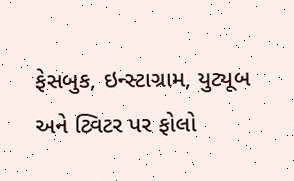ફેસબુક, ઇન્સ્ટાગ્રામ, યુટ્યૂબ અને ટ્વિટર પર ફોલો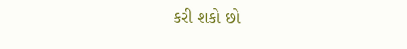કરી શકો છો